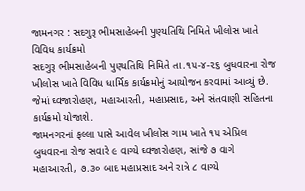જામનગર : સદગુરૂ ભીમસાહેબની પુણ્યતિથિ નિમિતે ખીલોસ ખાતે વિવિધ કાર્યક્રમો
સદગુરૂ ભીમસાહેબની પુણ્યતિથિ નિમિતે તા.૧૫-૪-૨૬ બુધવારના રોજ ખીલોસ ખાતે વિવિધ ધાર્મિક કાર્યક્રમોનું આયોજન કરવામાં આવ્યું છે. જેમાં ઘ્વજારોહણ, મહાઆરતી, મહાપ્રસાદ, અને સંતવાણી સહિતના કાર્યક્રમો યોજાશે.
જામનગરનાં ફલ્લા પાસે આવેલ ખીલોસ ગામ ખાતે ૧૫ એપ્રિલ બુધવારના રોજ સવારે ૯ વાગ્યે ઘ્વજારોહણ, સાંજે ૭ વાગે મહાઆરતી, ૭.૩૦ બાદ મહાપ્રસાદ અને રાત્રે ૮ વાગ્યે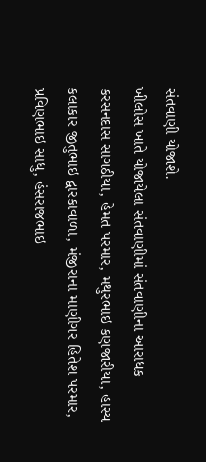સંતવાણી યોજાશે.
ખીલોસ ખાતે યોજાયેલા સંતવાણીમાં સંતવાણીના આરાધક કરસનદાસ સાગઠીયા, હેમત પરમાર, મથુરભાઇ કણજારીયા, હાસ્ય કલાકાર જીતુભાઇ દ્વારકાવાળા, મંજીરાના માણીગર હિતેશ પરમાર, પ્રવિણભાઇ સાધુ, હંસરાજભાઇ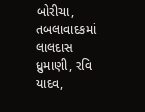બોરીચા, તબલાવાદકમાં લાલદાસ ધ્રુમાણી, રવિ યાદવ,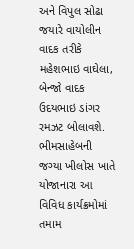અને વિપુલ સોઢા જયારે વાયોલીન વાદક તરીકે મહેશભાઇ વાઘેલા, બેન્જો વાદક ઉદયભાઇ ડાંગર રમઝટ બોલાવશે.
ભીમસાહેબની જગ્યા ખીલોસ ખાતે યોજાનારા આ વિવિધ કાર્યક્રમોમાં તમામ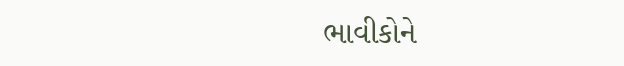ભાવીકોને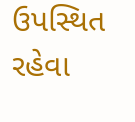ઉપસ્થિત રહેવા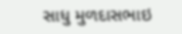સાધુ મુળદાસભાઇ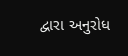દ્વારા અનુરોધ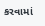કરવામાં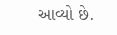આવ્યો છે.